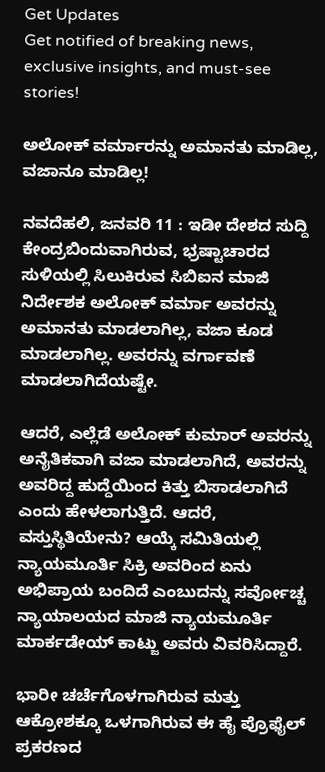Get Updates
Get notified of breaking news, exclusive insights, and must-see stories!

ಅಲೋಕ್ ವರ್ಮಾರನ್ನು ಅಮಾನತು ಮಾಡಿಲ್ಲ, ವಜಾನೂ ಮಾಡಿಲ್ಲ!

ನವದೆಹಲಿ, ಜನವರಿ 11 : ಇಡೀ ದೇಶದ ಸುದ್ದಿ ಕೇಂದ್ರಬಿಂದುವಾಗಿರುವ, ಭ್ರಷ್ಟಾಚಾರದ ಸುಳಿಯಲ್ಲಿ ಸಿಲುಕಿರುವ ಸಿಬಿಐನ ಮಾಜಿ ನಿರ್ದೇಶಕ ಅಲೋಕ್ ವರ್ಮಾ ಅವರನ್ನು ಅಮಾನತು ಮಾಡಲಾಗಿಲ್ಲ, ವಜಾ ಕೂಡ ಮಾಡಲಾಗಿಲ್ಲ. ಅವರನ್ನು ವರ್ಗಾವಣೆ ಮಾಡಲಾಗಿದೆಯಷ್ಟೇ.

ಆದರೆ, ಎಲ್ಲೆಡೆ ಅಲೋಕ್ ಕುಮಾರ್ ಅವರನ್ನು ಅನೈತಿಕವಾಗಿ ವಜಾ ಮಾಡಲಾಗಿದೆ, ಅವರನ್ನು ಅವರಿದ್ದ ಹುದ್ದೆಯಿಂದ ಕಿತ್ತು ಬಿಸಾಡಲಾಗಿದೆ ಎಂದು ಹೇಳಲಾಗುತ್ತಿದೆ. ಆದರೆ, ವಸ್ತುಸ್ಥಿತಿಯೇನು? ಆಯ್ಕೆ ಸಮಿತಿಯಲ್ಲಿ ನ್ಯಾಯಮೂರ್ತಿ ಸಿಕ್ರಿ ಅವರಿಂದ ಏನು ಅಭಿಪ್ರಾಯ ಬಂದಿದೆ ಎಂಬುದನ್ನು ಸರ್ವೋಚ್ಚ ನ್ಯಾಯಾಲಯದ ಮಾಜಿ ನ್ಯಾಯಮೂರ್ತಿ ಮಾರ್ಕಡೇಯ್ ಕಾಟ್ಜು ಅವರು ವಿವರಿಸಿದ್ದಾರೆ.

ಭಾರೀ ಚರ್ಚೆಗೊಳಗಾಗಿರುವ ಮತ್ತು ಆಕ್ರೋಶಕ್ಕೂ ಒಳಗಾಗಿರುವ ಈ ಹೈ ಪ್ರೊಫೈಲ್ ಪ್ರಕರಣದ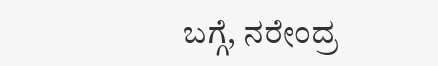ಬಗ್ಗೆ, ನರೇಂದ್ರ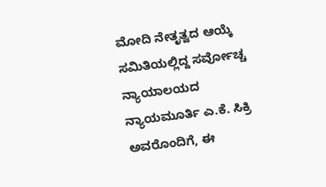ಮೋದಿ ನೇತೃತ್ವದ ಆಯ್ಕೆ ಸಮಿತಿಯಲ್ಲಿದ್ದ ಸರ್ವೋಚ್ಚ ನ್ಯಾಯಾಲಯದ ನ್ಯಾಯಮೂರ್ತಿ ಎ.ಕೆ. ಸಿಕ್ರಿ ಅವರೊಂದಿಗೆ, ಈ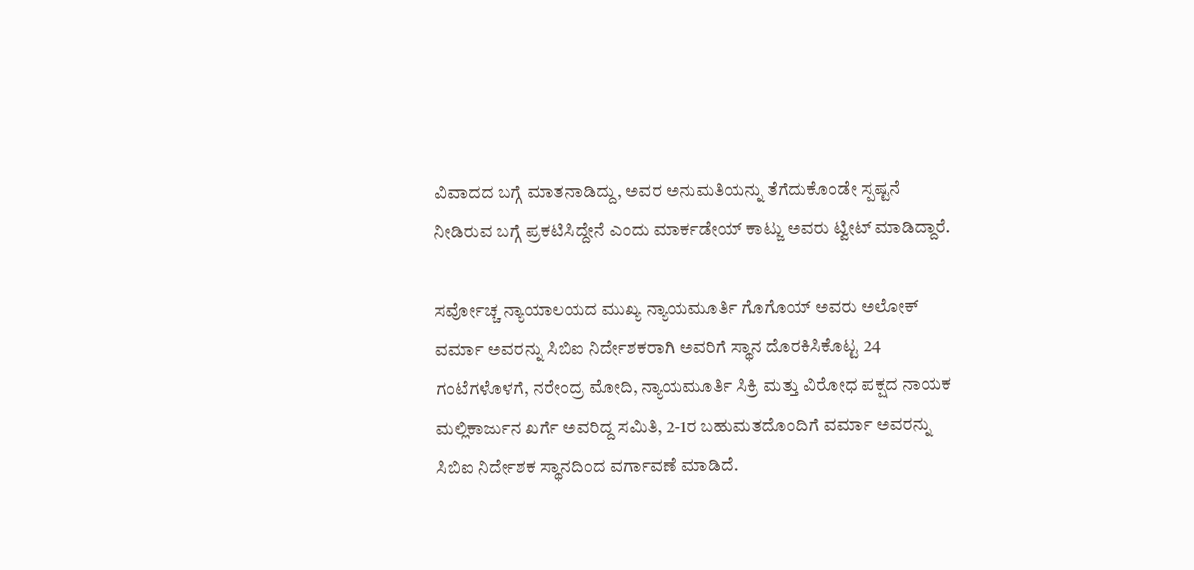ವಿವಾದದ ಬಗ್ಗೆ ಮಾತನಾಡಿದ್ದು, ಅವರ ಅನುಮತಿಯನ್ನು ತೆಗೆದುಕೊಂಡೇ ಸ್ಪಷ್ಟನೆ ನೀಡಿರುವ ಬಗ್ಗೆ ಪ್ರಕಟಿಸಿದ್ದೇನೆ ಎಂದು ಮಾರ್ಕಡೇಯ್ ಕಾಟ್ಜು ಅವರು ಟ್ವೀಟ್ ಮಾಡಿದ್ದಾರೆ.

ಸರ್ವೋಚ್ಚ ನ್ಯಾಯಾಲಯದ ಮುಖ್ಯ ನ್ಯಾಯಮೂರ್ತಿ ಗೊಗೊಯ್ ಅವರು ಅಲೋಕ್ ವರ್ಮಾ ಅವರನ್ನು ಸಿಬಿಐ ನಿರ್ದೇಶಕರಾಗಿ ಅವರಿಗೆ ಸ್ಥಾನ ದೊರಕಿಸಿಕೊಟ್ಟ 24 ಗಂಟೆಗಳೊಳಗೆ, ನರೇಂದ್ರ ಮೋದಿ, ನ್ಯಾಯಮೂರ್ತಿ ಸಿಕ್ರಿ ಮತ್ತು ವಿರೋಧ ಪಕ್ಷದ ನಾಯಕ ಮಲ್ಲಿಕಾರ್ಜುನ ಖರ್ಗೆ ಅವರಿದ್ದ ಸಮಿತಿ, 2-1ರ ಬಹುಮತದೊಂದಿಗೆ ವರ್ಮಾ ಅವರನ್ನು ಸಿಬಿಐ ನಿರ್ದೇಶಕ ಸ್ಥಾನದಿಂದ ವರ್ಗಾವಣೆ ಮಾಡಿದೆ.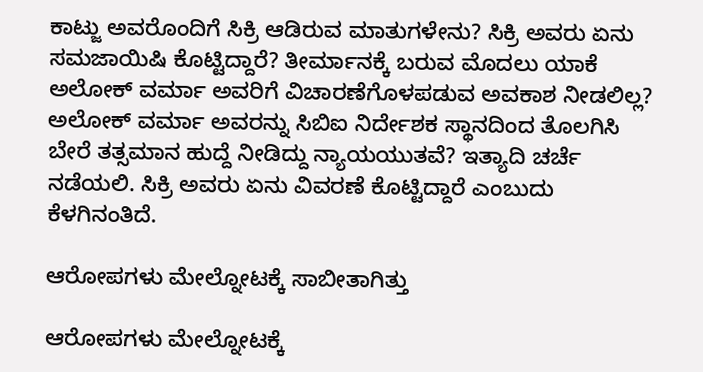ಕಾಟ್ಜು ಅವರೊಂದಿಗೆ ಸಿಕ್ರಿ ಆಡಿರುವ ಮಾತುಗಳೇನು? ಸಿಕ್ರಿ ಅವರು ಏನು ಸಮಜಾಯಿಷಿ ಕೊಟ್ಟಿದ್ದಾರೆ? ತೀರ್ಮಾನಕ್ಕೆ ಬರುವ ಮೊದಲು ಯಾಕೆ ಅಲೋಕ್ ವರ್ಮಾ ಅವರಿಗೆ ವಿಚಾರಣೆಗೊಳಪಡುವ ಅವಕಾಶ ನೀಡಲಿಲ್ಲ? ಅಲೋಕ್ ವರ್ಮಾ ಅವರನ್ನು ಸಿಬಿಐ ನಿರ್ದೇಶಕ ಸ್ಥಾನದಿಂದ ತೊಲಗಿಸಿ ಬೇರೆ ತತ್ಸಮಾನ ಹುದ್ದೆ ನೀಡಿದ್ದು ನ್ಯಾಯಯುತವೆ? ಇತ್ಯಾದಿ ಚರ್ಚೆ ನಡೆಯಲಿ. ಸಿಕ್ರಿ ಅವರು ಏನು ವಿವರಣೆ ಕೊಟ್ಟಿದ್ದಾರೆ ಎಂಬುದು ಕೆಳಗಿನಂತಿದೆ.

ಆರೋಪಗಳು ಮೇಲ್ನೋಟಕ್ಕೆ ಸಾಬೀತಾಗಿತ್ತು

ಆರೋಪಗಳು ಮೇಲ್ನೋಟಕ್ಕೆ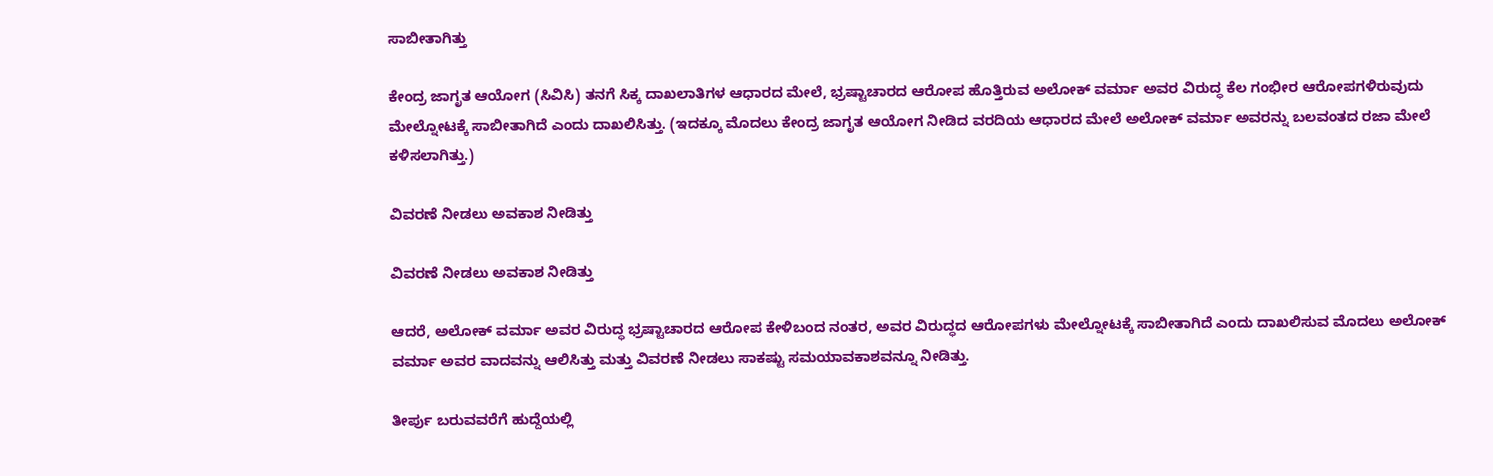ಸಾಬೀತಾಗಿತ್ತು

ಕೇಂದ್ರ ಜಾಗೃತ ಆಯೋಗ (ಸಿವಿಸಿ) ತನಗೆ ಸಿಕ್ಕ ದಾಖಲಾತಿಗಳ ಆಧಾರದ ಮೇಲೆ, ಭ್ರಷ್ಟಾಚಾರದ ಆರೋಪ ಹೊತ್ತಿರುವ ಅಲೋಕ್ ವರ್ಮಾ ಅವರ ವಿರುದ್ಧ ಕೆಲ ಗಂಭೀರ ಆರೋಪಗಳಿರುವುದು ಮೇಲ್ನೋಟಕ್ಕೆ ಸಾಬೀತಾಗಿದೆ ಎಂದು ದಾಖಲಿಸಿತ್ತು. (ಇದಕ್ಕೂ ಮೊದಲು ಕೇಂದ್ರ ಜಾಗೃತ ಆಯೋಗ ನೀಡಿದ ವರದಿಯ ಆಧಾರದ ಮೇಲೆ ಅಲೋಕ್ ವರ್ಮಾ ಅವರನ್ನು ಬಲವಂತದ ರಜಾ ಮೇಲೆ ಕಳಿಸಲಾಗಿತ್ತು.)

ವಿವರಣೆ ನೀಡಲು ಅವಕಾಶ ನೀಡಿತ್ತು

ವಿವರಣೆ ನೀಡಲು ಅವಕಾಶ ನೀಡಿತ್ತು

ಆದರೆ, ಅಲೋಕ್ ವರ್ಮಾ ಅವರ ವಿರುದ್ಧ ಭ್ರಷ್ಟಾಚಾರದ ಆರೋಪ ಕೇಳಿಬಂದ ನಂತರ, ಅವರ ವಿರುದ್ಧದ ಆರೋಪಗಳು ಮೇಲ್ನೋಟಕ್ಕೆ ಸಾಬೀತಾಗಿದೆ ಎಂದು ದಾಖಲಿಸುವ ಮೊದಲು ಅಲೋಕ್ ವರ್ಮಾ ಅವರ ವಾದವನ್ನು ಆಲಿಸಿತ್ತು ಮತ್ತು ವಿವರಣೆ ನೀಡಲು ಸಾಕಷ್ಟು ಸಮಯಾವಕಾಶವನ್ನೂ ನೀಡಿತ್ತು.

ತೀರ್ಪು ಬರುವವರೆಗೆ ಹುದ್ದೆಯಲ್ಲಿ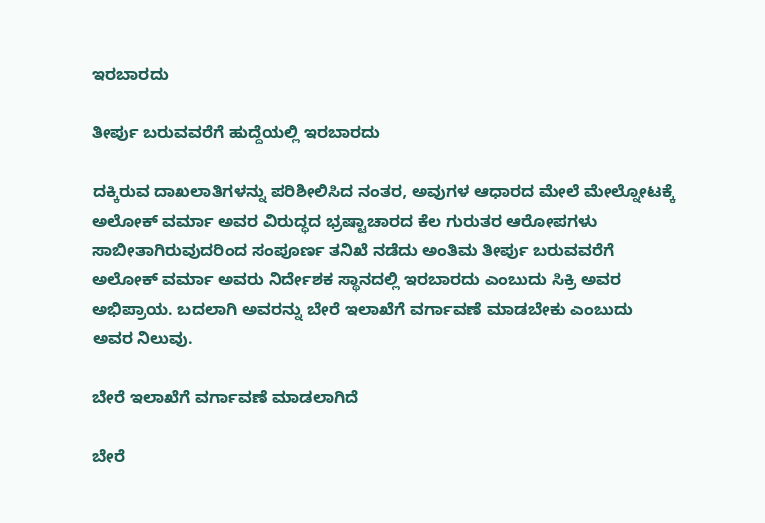ಇರಬಾರದು

ತೀರ್ಪು ಬರುವವರೆಗೆ ಹುದ್ದೆಯಲ್ಲಿ ಇರಬಾರದು

ದಕ್ಕಿರುವ ದಾಖಲಾತಿಗಳನ್ನು ಪರಿಶೀಲಿಸಿದ ನಂತರ, ಅವುಗಳ ಆಧಾರದ ಮೇಲೆ ಮೇಲ್ನೋಟಕ್ಕೆ ಅಲೋಕ್ ವರ್ಮಾ ಅವರ ವಿರುದ್ಧದ ಭ್ರಷ್ಟಾಚಾರದ ಕೆಲ ಗುರುತರ ಆರೋಪಗಳು ಸಾಬೀತಾಗಿರುವುದರಿಂದ ಸಂಪೂರ್ಣ ತನಿಖೆ ನಡೆದು ಅಂತಿಮ ತೀರ್ಪು ಬರುವವರೆಗೆ ಅಲೋಕ್ ವರ್ಮಾ ಅವರು ನಿರ್ದೇಶಕ ಸ್ಥಾನದಲ್ಲಿ ಇರಬಾರದು ಎಂಬುದು ಸಿಕ್ರಿ ಅವರ ಅಭಿಪ್ರಾಯ. ಬದಲಾಗಿ ಅವರನ್ನು ಬೇರೆ ಇಲಾಖೆಗೆ ವರ್ಗಾವಣೆ ಮಾಡಬೇಕು ಎಂಬುದು ಅವರ ನಿಲುವು.

ಬೇರೆ ಇಲಾಖೆಗೆ ವರ್ಗಾವಣೆ ಮಾಡಲಾಗಿದೆ

ಬೇರೆ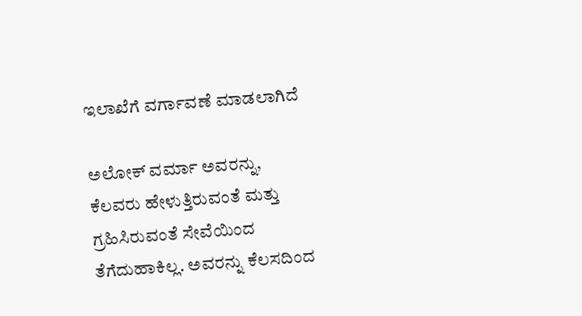ಇಲಾಖೆಗೆ ವರ್ಗಾವಣೆ ಮಾಡಲಾಗಿದೆ

ಅಲೋಕ್ ವರ್ಮಾ ಅವರನ್ನು, ಕೆಲವರು ಹೇಳುತ್ತಿರುವಂತೆ ಮತ್ತು ಗ್ರಹಿಸಿರುವಂತೆ ಸೇವೆಯಿಂದ ತೆಗೆದುಹಾಕಿಲ್ಲ. ಅವರನ್ನು ಕೆಲಸದಿಂದ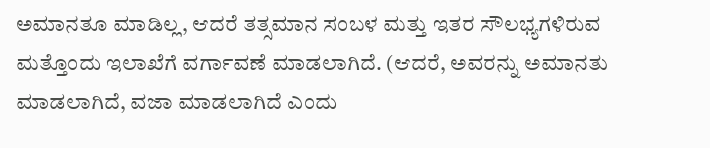ಅಮಾನತೂ ಮಾಡಿಲ್ಲ, ಆದರೆ ತತ್ಸಮಾನ ಸಂಬಳ ಮತ್ತು ಇತರ ಸೌಲಭ್ಯಗಳಿರುವ ಮತ್ತೊಂದು ಇಲಾಖೆಗೆ ವರ್ಗಾವಣೆ ಮಾಡಲಾಗಿದೆ. (ಆದರೆ, ಅವರನ್ನು ಅಮಾನತು ಮಾಡಲಾಗಿದೆ, ವಜಾ ಮಾಡಲಾಗಿದೆ ಎಂದು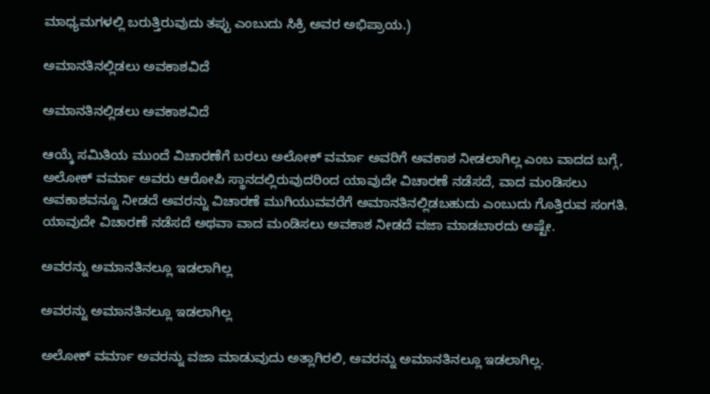ಮಾಧ್ಯಮಗಳಲ್ಲಿ ಬರುತ್ತಿರುವುದು ತಪ್ಪು ಎಂಬುದು ಸಿಕ್ರಿ ಅವರ ಅಭಿಪ್ರಾಯ.)

ಅಮಾನತಿನಲ್ಲಿಡಲು ಅವಕಾಶವಿದೆ

ಅಮಾನತಿನಲ್ಲಿಡಲು ಅವಕಾಶವಿದೆ

ಆಯ್ಕೆ ಸಮಿತಿಯ ಮುಂದೆ ವಿಚಾರಣೆಗೆ ಬರಲು ಅಲೋಕ್ ವರ್ಮಾ ಅವರಿಗೆ ಅವಕಾಶ ನೀಡಲಾಗಿಲ್ಲ ಎಂಬ ವಾದದ ಬಗ್ಗೆ, ಅಲೋಕ್ ವರ್ಮಾ ಅವರು ಆರೋಪಿ ಸ್ಥಾನದಲ್ಲಿರುವುದರಿಂದ ಯಾವುದೇ ವಿಚಾರಣೆ ನಡೆಸದೆ, ವಾದ ಮಂಡಿಸಲು ಅವಕಾಶವನ್ನೂ ನೀಡದೆ ಅವರನ್ನು ವಿಚಾರಣೆ ಮುಗಿಯುವವರೆಗೆ ಅಮಾನತಿನಲ್ಲಿಡಬಹುದು ಎಂಬುದು ಗೊತ್ತಿರುವ ಸಂಗತಿ. ಯಾವುದೇ ವಿಚಾರಣೆ ನಡೆಸದೆ ಅಥವಾ ವಾದ ಮಂಡಿಸಲು ಅವಕಾಶ ನೀಡದೆ ವಜಾ ಮಾಡಬಾರದು ಅಷ್ಟೇ.

ಅವರನ್ನು ಅಮಾನತಿನಲ್ಲೂ ಇಡಲಾಗಿಲ್ಲ

ಅವರನ್ನು ಅಮಾನತಿನಲ್ಲೂ ಇಡಲಾಗಿಲ್ಲ

ಅಲೋಕ್ ವರ್ಮಾ ಅವರನ್ನು ವಜಾ ಮಾಡುವುದು ಅತ್ಲಾಗಿರಲಿ, ಅವರನ್ನು ಅಮಾನತಿನಲ್ಲೂ ಇಡಲಾಗಿಲ್ಲ.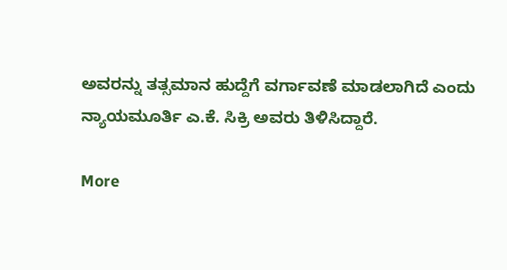ಅವರನ್ನು ತತ್ಸಮಾನ ಹುದ್ದೆಗೆ ವರ್ಗಾವಣೆ ಮಾಡಲಾಗಿದೆ ಎಂದು ನ್ಯಾಯಮೂರ್ತಿ ಎ.ಕೆ. ಸಿಕ್ರಿ ಅವರು ತಿಳಿಸಿದ್ದಾರೆ.

More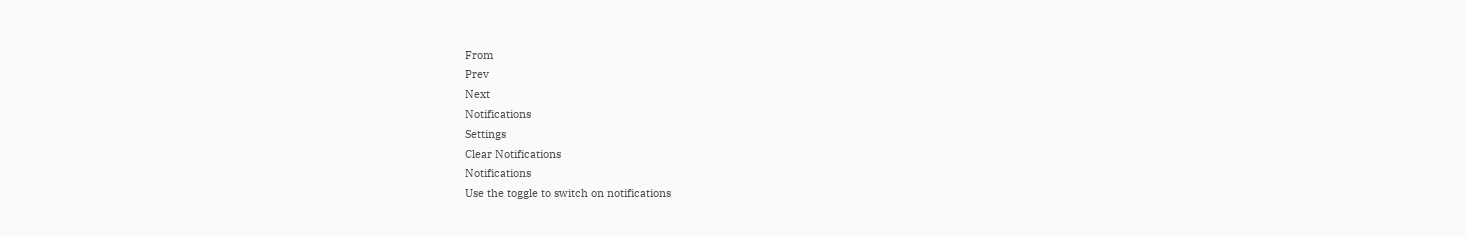From
Prev
Next
Notifications
Settings
Clear Notifications
Notifications
Use the toggle to switch on notifications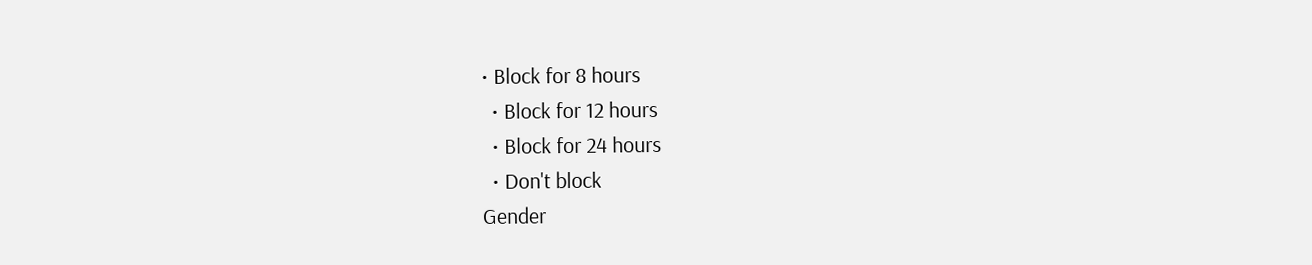• Block for 8 hours
  • Block for 12 hours
  • Block for 24 hours
  • Don't block
Gender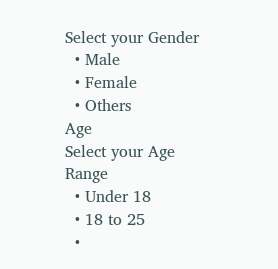Select your Gender
  • Male
  • Female
  • Others
Age
Select your Age Range
  • Under 18
  • 18 to 25
  •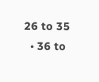26 to 35
  • 36 to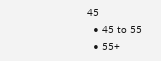45
  • 45 to 55
  • 55+